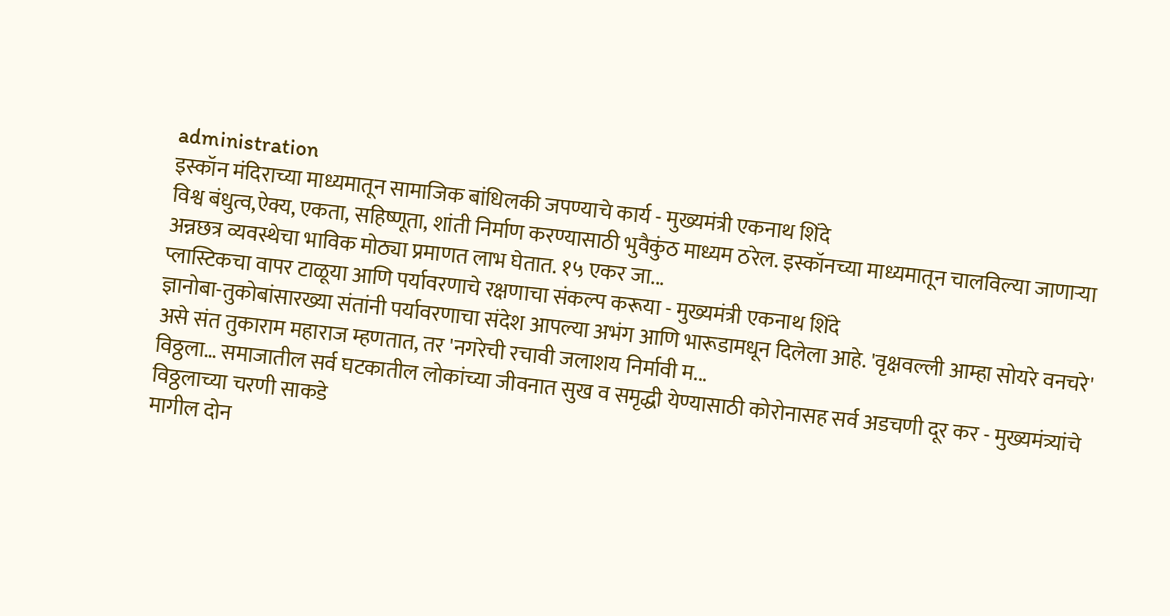administration
इस्कॉन मंदिराच्या माध्यमातून सामाजिक बांधिलकी जपण्याचे कार्य - मुख्यमंत्री एकनाथ शिंदे
विश्व बंधुत्व,ऐक्य, एकता, सहिष्णूता, शांती निर्माण करण्यासाठी भुवैकुंठ माध्यम ठरेल. इस्कॉनच्या माध्यमातून चालविल्या जाणाऱ्या अन्नछत्र व्यवस्थेचा भाविक मोठ्या प्रमाणत लाभ घेतात. १५ एकर जा...
प्लास्टिकचा वापर टाळूया आणि पर्यावरणाचे रक्षणाचा संकल्प करूया - मुख्यमंत्री एकनाथ शिंदे
ज्ञानोबा-तुकोबांसारख्या संतांनी पर्यावरणाचा संदेश आपल्या अभंग आणि भारूडामधून दिलेला आहे. 'वृक्षवल्ली आम्हा सोयरे वनचरे' असे संत तुकाराम महाराज म्हणतात, तर 'नगरेची रचावी जलाशय निर्मावी म...
विठ्ठला… समाजातील सर्व घटकातील लोकांच्या जीवनात सुख व समृद्धी येण्यासाठी कोरोनासह सर्व अडचणी दूर कर - मुख्यमंत्र्यांचे विठ्ठलाच्या चरणी साकडे
मागील दोन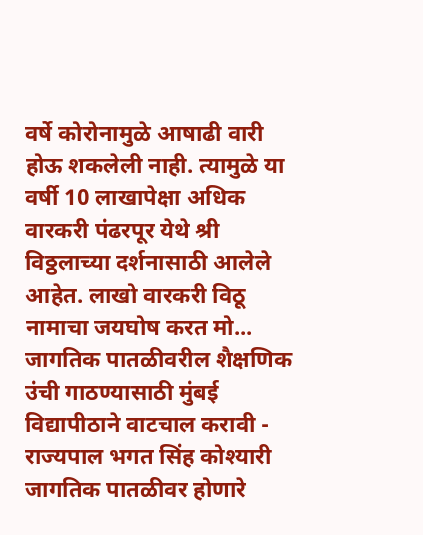वर्षे कोरोनामुळे आषाढी वारी होऊ शकलेली नाही. त्यामुळे या वर्षी 10 लाखापेक्षा अधिक वारकरी पंढरपूर येथे श्री विठ्ठलाच्या दर्शनासाठी आलेले आहेत. लाखो वारकरी विठू नामाचा जयघोष करत मो...
जागतिक पातळीवरील शैक्षणिक उंची गाठण्यासाठी मुंबई विद्यापीठाने वाटचाल करावी - राज्यपाल भगत सिंह कोश्यारी
जागतिक पातळीवर होणारे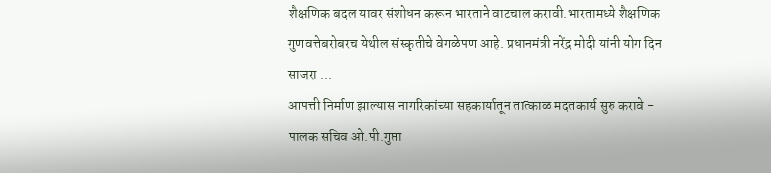शैक्षणिक बदल यावर संशोधन करून भारताने वाटचाल करावी.भारतामध्ये शैक्षणिक गुणवत्तेबरोबरच येथील संस्कृतीचे वेगळेपण आहे. प्रधानमंत्री नरेंद्र मोदी यांनी योग दिन साजरा ...
आपत्ती निर्माण झाल्यास नागरिकांच्या सहकार्यातून तात्काळ मदतकार्य सुरु करावे - पालक सचिव ओ.पी.गुप्ता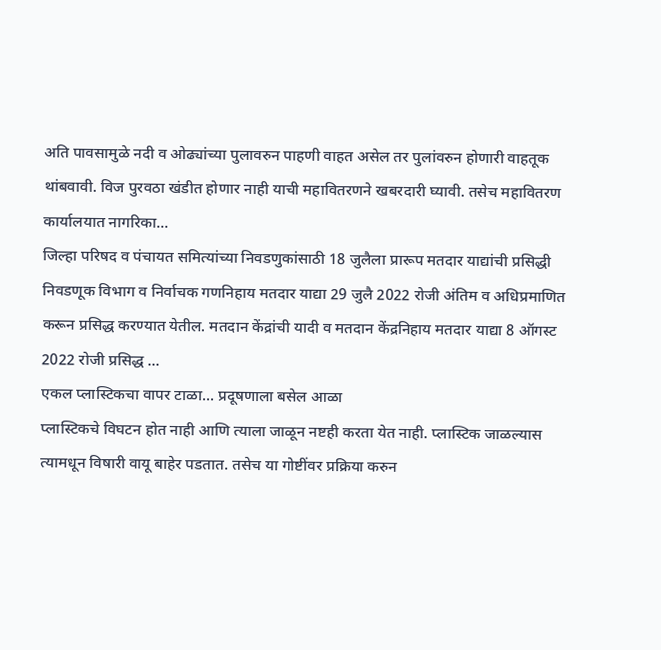अति पावसामुळे नदी व ओढ्यांच्या पुलावरुन पाहणी वाहत असेल तर पुलांवरुन होणारी वाहतूक थांबवावी. विज पुरवठा खंडीत होणार नाही याची महावितरणने खबरदारी घ्यावी. तसेच महावितरण कार्यालयात नागरिका...
जिल्हा परिषद व पंचायत समित्यांच्या निवडणुकांसाठी 18 जुलैला प्रारूप मतदार याद्यांची प्रसिद्धी
निवडणूक विभाग व निर्वाचक गणनिहाय मतदार याद्या 29 जुलै 2022 रोजी अंतिम व अधिप्रमाणित करून प्रसिद्ध करण्यात येतील. मतदान केंद्रांची यादी व मतदान केंद्रनिहाय मतदार याद्या 8 ऑगस्ट 2022 रोजी प्रसिद्ध ...
एकल प्लास्टिकचा वापर टाळा... प्रदूषणाला बसेल आळा
प्लास्टिकचे विघटन होत नाही आणि त्याला जाळून नष्टही करता येत नाही. प्लास्टिक जाळल्यास त्यामधून विषारी वायू बाहेर पडतात. तसेच या गोष्टींवर प्रक्रिया करुन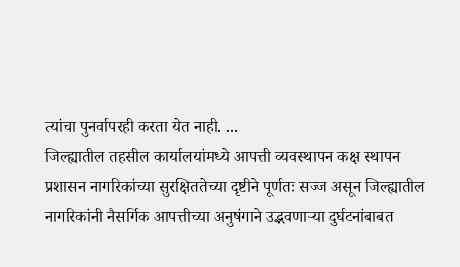त्यांचा पुनर्वापरही करता येत नाही. ...
जिल्ह्यातील तहसील कार्यालयांमध्ये आपत्ती व्यवस्थापन कक्ष स्थापन
प्रशासन नागरिकांच्या सुरक्षिततेच्या दृष्टीने पूर्णतः सज्ज असून जिल्ह्यातील नागरिकांनी नैसर्गिक आपत्तीच्या अनुषंगाने उद्भवणाऱ्या दुर्घटनांबाबत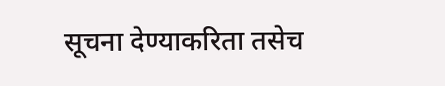सूचना देण्याकरिता तसेच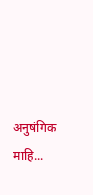अनुषंगिक माहि...